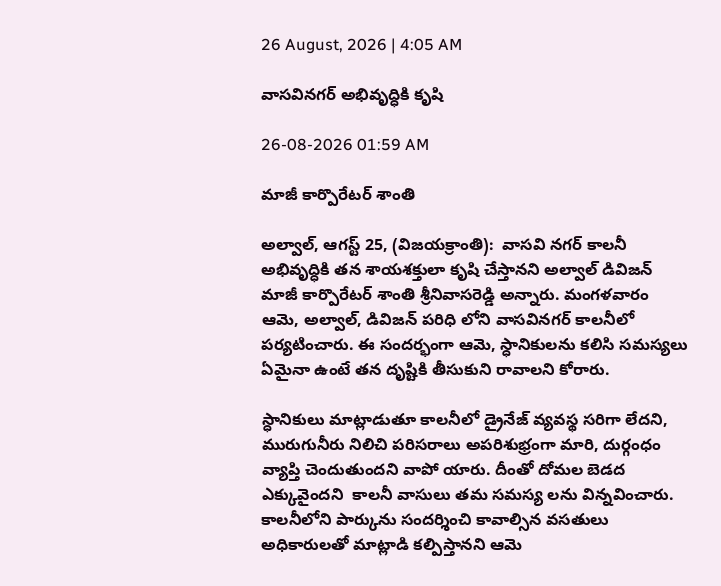26 August, 2026 | 4:05 AM

వాసవినగర్ అభివృద్ధికి కృషి

26-08-2026 01:59 AM

మాజీ కార్పొరేటర్ శాంతి

అల్వాల్, ఆగస్ట్ 25, (విజయక్రాంతి):  వాసవి నగర్ కాలనీ అభివృద్ధికి తన శాయశక్తులా కృషి చేస్తానని అల్వాల్ డివిజన్ మాజీ కార్పొరేటర్ శాంతి శ్రీనివాసరెడ్డి అన్నారు. మంగళవారం ఆమె, అల్వాల్, డివిజన్ పరిధి లోని వాసవినగర్ కాలనీలో పర్యటించారు. ఈ సందర్భంగా ఆమె, స్ధానికులను కలిసి సమస్యలు ఏమైనా ఉంటే తన దృష్టికి తీసుకుని రావాలని కోరారు.

స్ధానికులు మాట్లాడుతూ కాలనీలో డ్రైనేజ్ వ్యవస్థ సరిగా లేదని, మురుగునీరు నిలిచి పరిసరాలు అపరిశుభ్రంగా మారి, దుర్గంధం వ్యాప్తి చెందుతుందని వాపో యారు. దీంతో దోమల బెడద ఎక్కువైందని  కాలనీ వాసులు తమ సమస్య లను విన్నవించారు. కాలనీలోని పార్కును సందర్శించి కావాల్సిన వసతులు అధికారులతో మాట్లాడి కల్పిస్తానని ఆమె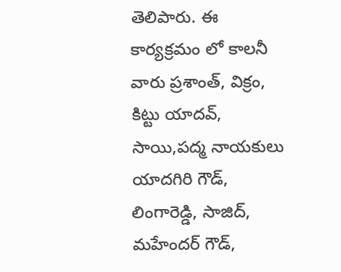తెలిపారు. ఈ కార్యక్రమం లో కాలనీ వారు ప్రశాంత్, విక్రం, కిట్టు యాదవ్, సాయి,పద్మ నాయకులు యాదగిరి గౌడ్, లింగారెడ్డి, సాజిద్, మహేందర్ గౌడ్,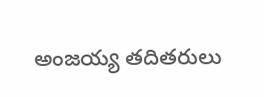అంజయ్య తదితరులు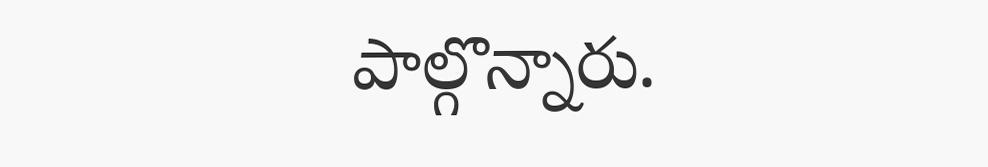పాల్గొన్నారు.